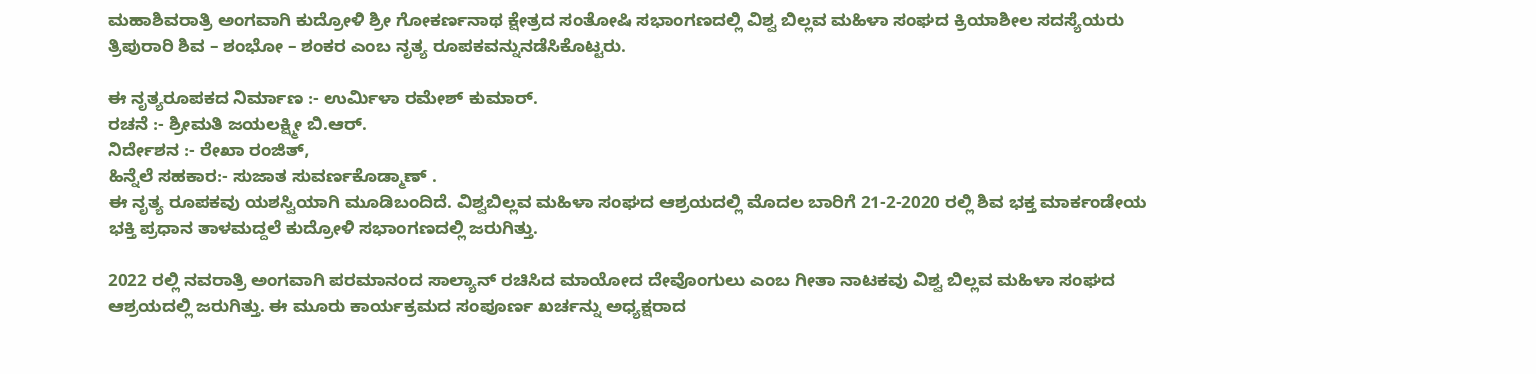ಮಹಾಶಿವರಾತ್ರಿ ಅಂಗವಾಗಿ ಕುದ್ರೋಳಿ ಶ್ರೀ ಗೋಕರ್ಣನಾಥ ಕ್ಷೇತ್ರದ ಸಂತೋಷಿ‌ ಸಭಾಂಗಣದಲ್ಲಿ ವಿಶ್ವ ಬಿಲ್ಲವ ಮಹಿಳಾ ಸಂಘದ ಕ್ರಿಯಾಶೀಲ ಸದಸ್ಯೆಯರು ತ್ರಿಪುರಾರಿ ಶಿವ – ಶಂಭೋ – ಶಂಕರ ಎಂಬ ನೃತ್ಯ ರೂಪಕವನ್ನು‌ನಡೆಸಿಕೊಟ್ಟರು.

ಈ ನೃತ್ಯರೂಪಕದ ನಿರ್ಮಾಣ :- ಉರ್ಮಿಳಾ ರಮೇಶ್ ಕುಮಾರ್.
ರಚನೆ :- ಶ್ರೀಮತಿ ಜಯಲಕ್ಷ್ಮೀ ಬಿ.ಆರ್.
ನಿರ್ದೇಶನ :- ರೇಖಾ ರಂಜಿತ್,
ಹಿನ್ನೆಲೆ ಸಹಕಾರ:- ಸುಜಾತ ಸುವರ್ಣಕೊಡ್ಮಾಣ್ .
ಈ ನೃತ್ಯ ರೂಪಕವು ಯಶಸ್ವಿಯಾಗಿ ಮೂಡಿಬಂದಿದೆ. ವಿಶ್ವಬಿಲ್ಲವ ಮಹಿಳಾ ಸಂಘದ ಆಶ್ರಯದಲ್ಲಿ ಮೊದಲ ಬಾರಿಗೆ 21-2-2020 ರಲ್ಲಿ‌ ಶಿವ ಭಕ್ತ ಮಾರ್ಕಂಡೇಯ ಭಕ್ತಿ ಪ್ರಧಾನ ತಾಳಮದ್ದಲೆ‌ ಕುದ್ರೋಳಿ ಸಭಾಂಗಣದಲ್ಲಿ ಜರುಗಿತ್ತು.

2022 ರಲ್ಲಿ‌ ನವರಾತ್ರಿ ಅಂಗವಾಗಿ ಪರಮಾನಂದ ಸಾಲ್ಯಾನ್ ರಚಿಸಿದ ಮಾಯೋದ ದೇವೊಂಗುಲು‌ ಎಂಬ ಗೀತಾ ನಾಟಕವು ವಿಶ್ವ ಬಿಲ್ಲವ ಮಹಿಳಾ ಸಂಘದ ಆಶ್ರಯದಲ್ಲಿ ಜರುಗಿತ್ತು. ಈ ಮೂರು ಕಾರ್ಯಕ್ರಮದ ಸಂಪೂರ್ಣ ಖರ್ಚನ್ನು ಅಧ್ಯಕ್ಷರಾದ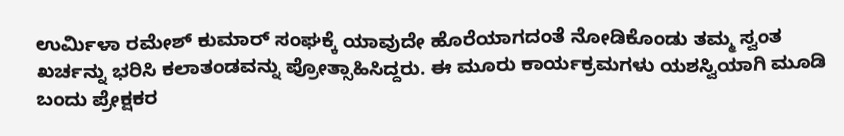ಉರ್ಮಿಳಾ ರಮೇಶ್ ಕುಮಾರ್ ಸಂಘಕ್ಕೆ ಯಾವುದೇ ಹೊರೆಯಾಗದಂತೆ ನೋಡಿಕೊಂಡು ತಮ್ಮ ಸ್ವಂತ ಖರ್ಚನ್ನು ಭರಿಸಿ ಕಲಾತಂಡವನ್ನು ಪ್ರೋತ್ಸಾಹಿಸಿದ್ದರು. ಈ ಮೂರು ಕಾರ್ಯಕ್ರಮಗಳು ಯಶಸ್ವಿಯಾಗಿ ಮೂಡಿ ಬಂದು ಪ್ರೇಕ್ಷಕರ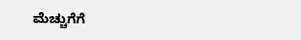ಮೆಚ್ಚುಗೆಗೆ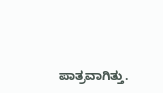ಪಾತ್ರವಾಗಿತ್ತು.